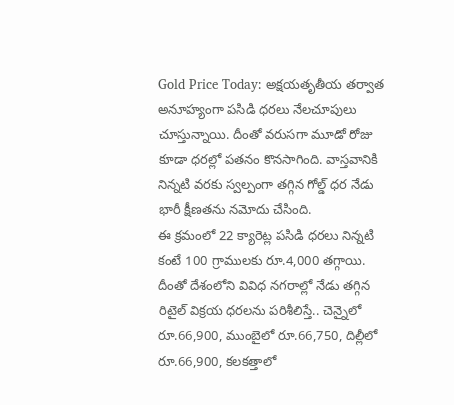Gold Price Today: అక్షయతృతీయ తర్వాత అనూహ్యంగా పసిడి ధరలు నేలచూపులు చూస్తున్నాయి. దీంతో వరుసగా మూడో రోజు కూడా ధరల్లో పతనం కొనసాగింది. వాస్తవానికి నిన్నటి వరకు స్వల్పంగా తగ్గిన గోల్డ్ ధర నేడు భారీ క్షీణతను నమోదు చేసింది.
ఈ క్రమంలో 22 క్యారెట్ల పసిడి ధరలు నిన్నటి కంటే 100 గ్రాములకు రూ.4,000 తగ్గాయి. దీంతో దేశంలోని వివిధ నగరాల్లో నేడు తగ్గిన రిటైల్ విక్రయ ధరలను పరిశీలిస్తే.. చెన్నైలో రూ.66,900, ముంబైలో రూ.66,750, దిల్లీలో రూ.66,900, కలకత్తాలో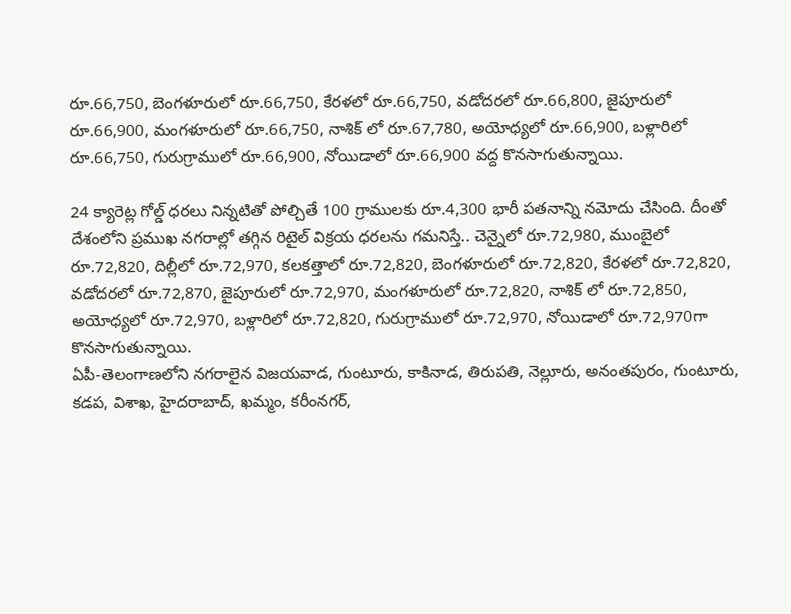రూ.66,750, బెంగళూరులో రూ.66,750, కేరళలో రూ.66,750, వడోదరలో రూ.66,800, జైపూరులో రూ.66,900, మంగళూరులో రూ.66,750, నాశిక్ లో రూ.67,780, అయోధ్యలో రూ.66,900, బళ్లారిలో రూ.66,750, గురుగ్రాములో రూ.66,900, నోయిడాలో రూ.66,900 వద్ద కొనసాగుతున్నాయి.

24 క్యారెట్ల గోల్డ్ ధరలు నిన్నటితో పోల్చితే 100 గ్రాములకు రూ.4,300 భారీ పతనాన్ని నమోదు చేసింది. దీంతో దేశంలోని ప్రముఖ నగరాల్లో తగ్గిన రిటైల్ విక్రయ ధరలను గమనిస్తే.. చెన్నైలో రూ.72,980, ముంబైలో రూ.72,820, దిల్లీలో రూ.72,970, కలకత్తాలో రూ.72,820, బెంగళూరులో రూ.72,820, కేరళలో రూ.72,820, వడోదరలో రూ.72,870, జైపూరులో రూ.72,970, మంగళూరులో రూ.72,820, నాశిక్ లో రూ.72,850, అయోధ్యలో రూ.72,970, బళ్లారిలో రూ.72,820, గురుగ్రాములో రూ.72,970, నోయిడాలో రూ.72,970గా కొనసాగుతున్నాయి.
ఏపీ-తెలంగాణలోని నగరాలైన విజయవాడ, గుంటూరు, కాకినాడ, తిరుపతి, నెల్లూరు, అనంతపురం, గుంటూరు, కడప, విశాఖ, హైదరాబాద్, ఖమ్మం, కరీంనగర్,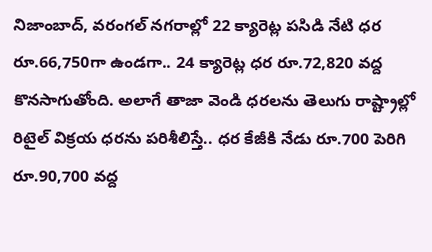నిజాంబాద్, వరంగల్ నగరాల్లో 22 క్యారెట్ల పసిడి నేటి ధర రూ.66,750గా ఉండగా.. 24 క్యారెట్ల ధర రూ.72,820 వద్ద కొనసాగుతోంది. అలాగే తాజా వెండి ధరలను తెలుగు రాష్ట్రాల్లో రిటైల్ విక్రయ ధరను పరిశీలిస్తే.. ధర కేజీకి నేడు రూ.700 పెరిగి రూ.90,700 వద్ద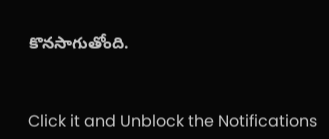కొనసాగుతోంది.


Click it and Unblock the Notifications